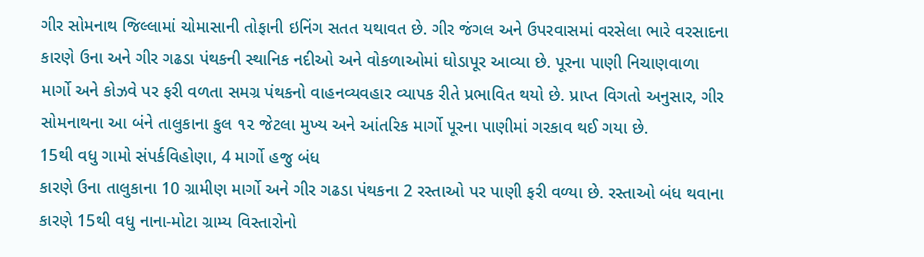ગીર સોમનાથ જિલ્લામાં ચોમાસાની તોફાની ઇનિંગ સતત યથાવત છે. ગીર જંગલ અને ઉપરવાસમાં વરસેલા ભારે વરસાદના કારણે ઉના અને ગીર ગઢડા પંથકની સ્થાનિક નદીઓ અને વોકળાઓમાં ઘોડાપૂર આવ્યા છે. પૂરના પાણી નિચાણવાળા માર્ગો અને કોઝવે પર ફરી વળતા સમગ્ર પંથકનો વાહનવ્યવહાર વ્યાપક રીતે પ્રભાવિત થયો છે. પ્રાપ્ત વિગતો અનુસાર, ગીર સોમનાથના આ બંને તાલુકાના કુલ ૧૨ જેટલા મુખ્ય અને આંતરિક માર્ગો પૂરના પાણીમાં ગરકાવ થઈ ગયા છે.
15થી વધુ ગામો સંપર્કવિહોણા, 4 માર્ગો હજુ બંધ
કારણે ઉના તાલુકાના 10 ગ્રામીણ માર્ગો અને ગીર ગઢડા પંથકના 2 રસ્તાઓ પર પાણી ફરી વળ્યા છે. રસ્તાઓ બંધ થવાના કારણે 15થી વધુ નાના-મોટા ગ્રામ્ય વિસ્તારોનો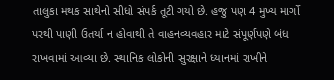તાલુકા મથક સાથેનો સીધો સંપર્ક તૂટી ગયો છે. હજુ પણ 4 મુખ્ય માર્ગો પરથી પાણી ઉતર્યા ન હોવાથી તે વાહનવ્યવહાર માટે સંપૂર્ણપણે બંધ રાખવામાં આવ્યા છે. સ્થાનિક લોકોની સુરક્ષાને ધ્યાનમાં રાખીને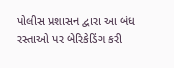પોલીસ પ્રશાસન દ્વારા આ બંધ રસ્તાઓ પર બેરિકેડિંગ કરી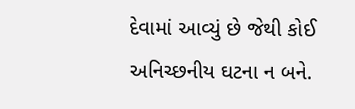દેવામાં આવ્યું છે જેથી કોઈ અનિચ્છનીય ઘટના ન બને.